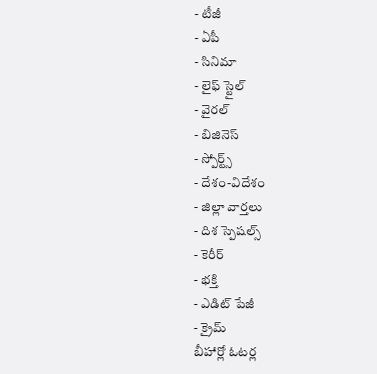- టీజీ
- ఏపీ
- సినిమా
- లైఫ్ స్టైల్
- వైరల్
- బిజినెస్
- స్పోర్ట్స్
- దేశం-విదేశం
- జిల్లా వార్తలు
- దిశ స్పెషల్స్
- కెరీర్
- భక్తి
- ఎడిట్ పేజీ
- క్రైమ్
బీహార్లో ఓటర్ల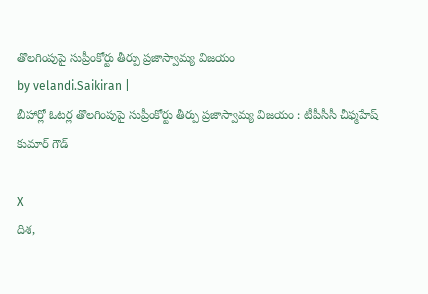తొలగింపుపై సుప్రీంకోర్టు తీర్పు ప్రజాస్వామ్య విజయం
by velandi.Saikiran |
బీహార్లో ఓటర్ల తొలగింపుపై సుప్రీంకోర్టు తీర్పు ప్రజాస్వామ్య విజయం : టీపీసీసీ చీఫ్మహేష్ కుమార్ గౌడ్

X
దిశ,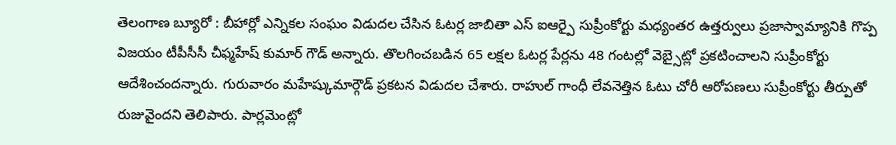తెలంగాణ బ్యూరో : బీహార్లో ఎన్నికల సంఘం విడుదల చేసిన ఓటర్ల జాబితా ఎస్ ఐఆర్పై సుప్రీంకోర్టు మధ్యంతర ఉత్తర్వులు ప్రజాస్వామ్యానికి గొప్ప విజయం టీపీసీసీ చీఫ్మహేష్ కుమార్ గౌడ్ అన్నారు. తొలగించబడిన 65 లక్షల ఓటర్ల పేర్లను 48 గంటల్లో వెబ్సైట్లో ప్రకటించాలని సుప్రీంకోర్టు ఆదేశించందన్నారు. గురువారం మహేష్కుమార్గౌడ్ ప్రకటన విడుదల చేశారు. రాహుల్ గాంధీ లేవనెత్తిన ఓటు చోరీ ఆరోపణలు సుప్రీంకోర్టు తీర్పుతో రుజువైందని తెలిపారు. పార్లమెంట్లో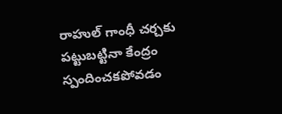రాహుల్ గాంధీ చర్చకు పట్టుబట్టినా కేంద్రం స్పందించకపోవడం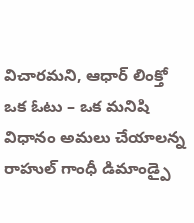విచారమని, ఆధార్ లింక్తో ఒక ఓటు – ఒక మనిషి విధానం అమలు చేయాలన్న రాహుల్ గాంధీ డిమాండ్పై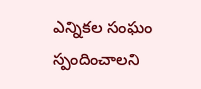ఎన్నికల సంఘం స్పందించాలని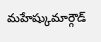మహేష్కుమార్గౌడ్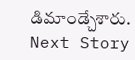డిమాండ్చేశారు.
Next Story